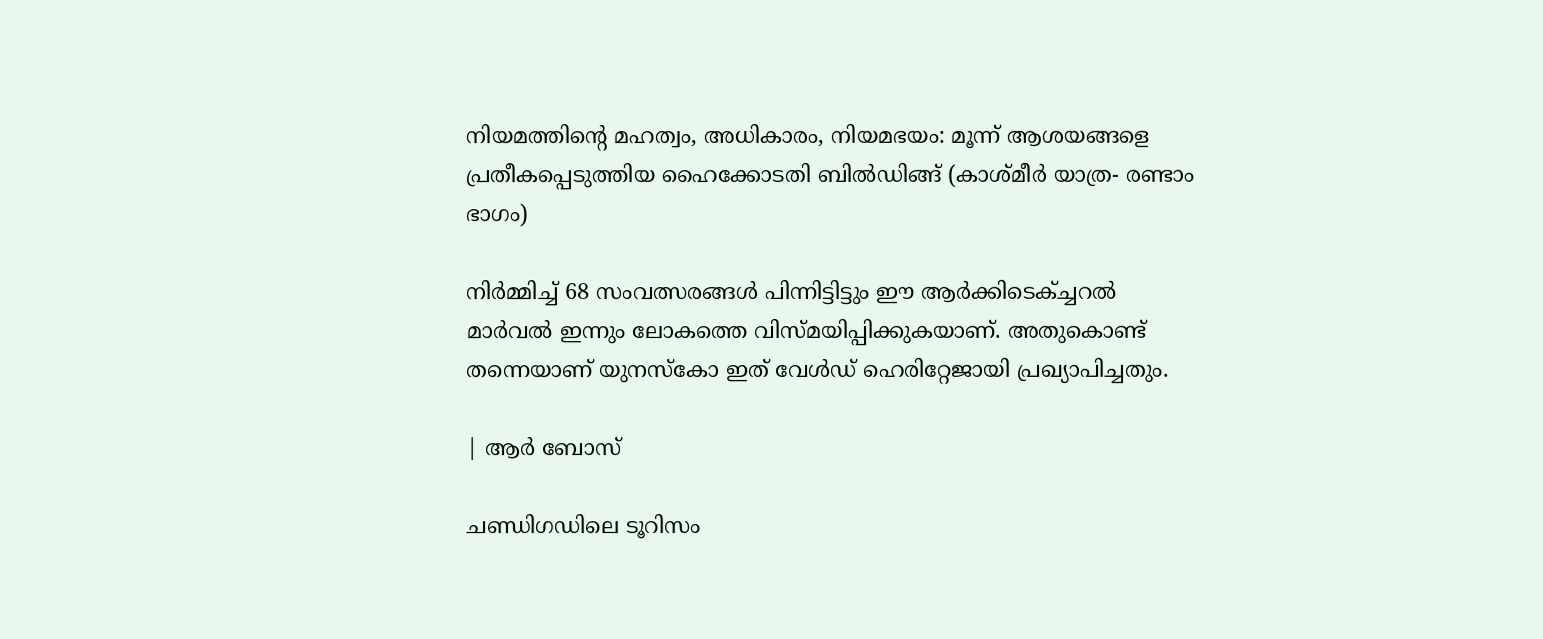നിയമത്തിൻ്റെ മഹത്വം, അധികാരം, നിയമഭയം: മൂന്ന് ആശയങ്ങളെ പ്രതീകപ്പെടുത്തിയ ഹൈക്കോടതി ബിൽഡിങ്ങ് (കാശ്മീർ യാത്ര- രണ്ടാം ഭാഗം)

നിർമ്മിച്ച് 68 സംവത്സരങ്ങൾ പിന്നിട്ടിട്ടും ഈ ആർക്കിടെക്ച്ചറൽ മാർവൽ ഇന്നും ലോകത്തെ വിസ്മയിപ്പിക്കുകയാണ്. അതുകൊണ്ട് തന്നെയാണ് യുനസ്കോ ഇത് വേൾഡ് ഹെരിറ്റേജായി പ്രഖ്യാപിച്ചതും.

| ആർ ബോസ്

ചണ്ഡിഗഡിലെ ടൂറിസം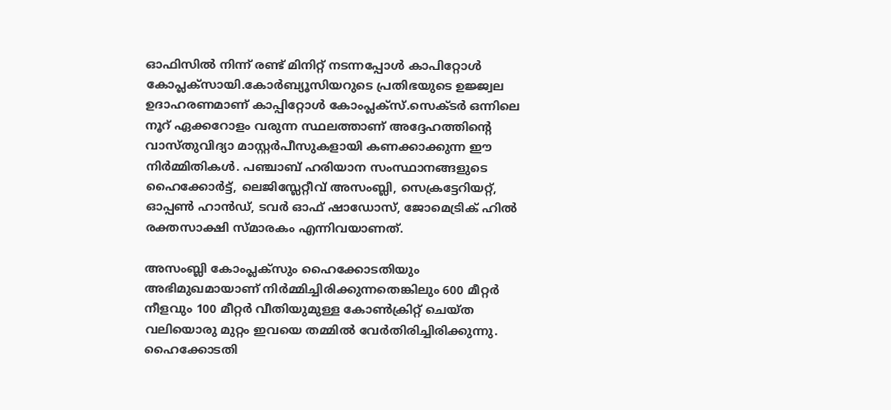ഓഫിസിൽ നിന്ന് രണ്ട് മിനിറ്റ് നടന്നപ്പോൾ കാപിറ്റോൾ കോപ്ലക്സായി.കോർബ്യൂസിയറുടെ പ്രതിഭയുടെ ഉജ്ജ്വല ഉദാഹരണമാണ് കാപ്പിറ്റോൾ കോംപ്ലക്‌സ്.സെക്ടർ ഒന്നിലെ നൂറ് ഏക്കറോളം വരുന്ന സ്ഥലത്താണ് അദ്ദേഹത്തിൻ്റെ വാസ്തുവിദ്യാ മാസ്റ്റർപീസുകളായി കണക്കാക്കുന്ന ഈ നിർമ്മിതികൾ. പഞ്ചാബ് ഹരിയാന സംസ്ഥാനങ്ങളുടെ ഹൈക്കോർട്ട്, ലെജിസ്ലേറ്റീവ് അസംബ്ലി, സെക്രട്ടേറിയറ്റ്, ഓപ്പൺ ഹാൻഡ്, ടവർ ഓഫ് ഷാഡോസ്, ജോമെട്രിക് ഹിൽ രക്തസാക്ഷി സ്മാരകം എന്നിവയാണത്.

അസംബ്ലി കോംപ്ലക്സും ഹൈക്കോടതിയും അഭിമുഖമായാണ് നിർമ്മിച്ചിരിക്കുന്നതെങ്കിലും 600 മീറ്റർ നീളവും 100 മീറ്റർ വീതിയുമുള്ള കോൺക്രിറ്റ് ചെയ്ത വലിയൊരു മുറ്റം ഇവയെ തമ്മിൽ വേർതിരിച്ചിരിക്കുന്നു. ഹൈക്കോടതി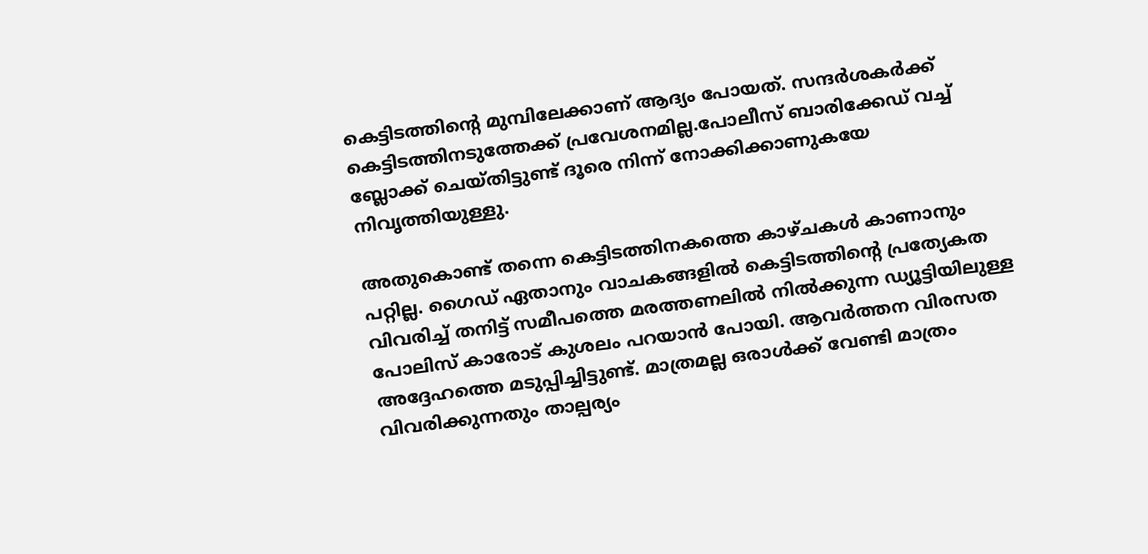കെട്ടിടത്തിൻ്റെ മുമ്പിലേക്കാണ് ആദ്യം പോയത്. സന്ദർശകർക്ക് കെട്ടിടത്തിനടുത്തേക്ക് പ്രവേശനമില്ല.പോലീസ് ബാരിക്കേഡ് വച്ച് ബ്ലോക്ക് ചെയ്തിട്ടുണ്ട് ദൂരെ നിന്ന് നോക്കിക്കാണുകയേ നിവൃത്തിയുള്ളു.

അതുകൊണ്ട് തന്നെ കെട്ടിടത്തിനകത്തെ കാഴ്ചകൾ കാണാനും പറ്റില്ല. ഗൈഡ് ഏതാനും വാചകങ്ങളിൽ കെട്ടിടത്തിൻ്റെ പ്രത്യേകത വിവരിച്ച് തനിട്ട് സമീപത്തെ മരത്തണലിൽ നിൽക്കുന്ന ഡ്യൂട്ടിയിലുള്ള പോലിസ് കാരോട് കുശലം പറയാൻ പോയി. ആവർത്തന വിരസത അദ്ദേഹത്തെ മടുപ്പിച്ചിട്ടുണ്ട്. മാത്രമല്ല ഒരാൾക്ക് വേണ്ടി മാത്രം വിവരിക്കുന്നതും താല്പര്യം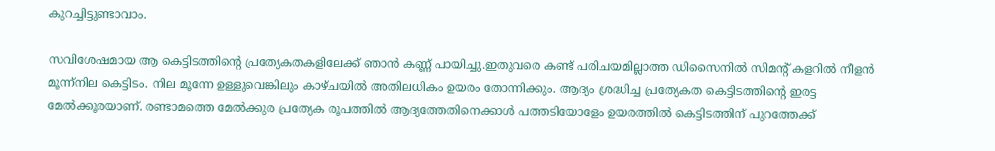കുറച്ചിട്ടുണ്ടാവാം.

സവിശേഷമായ ആ കെട്ടിടത്തിൻ്റെ പ്രത്യേകതകളിലേക്ക് ഞാൻ കണ്ണ് പായിച്ചു.ഇതുവരെ കണ്ട് പരിചയമില്ലാത്ത ഡിസൈനിൽ സിമൻ്റ് കളറിൽ നീളൻ മൂന്ന്നില കെട്ടിടം. നില മൂന്നേ ഉള്ളുവെങ്കിലും കാഴ്ചയിൽ അതിലധികം ഉയരം തോന്നിക്കും. ആദ്യം ശ്രദ്ധിച്ച പ്രത്യേകത കെട്ടിടത്തിൻ്റെ ഇരട്ട മേൽക്കൂരയാണ്. രണ്ടാമത്തെ മേൽക്കുര പ്രത്യേക രൂപത്തിൽ ആദ്യത്തേതിനെക്കാൾ പത്തടിയോളേം ഉയരത്തിൽ കെട്ടിടത്തിന് പുറത്തേക്ക്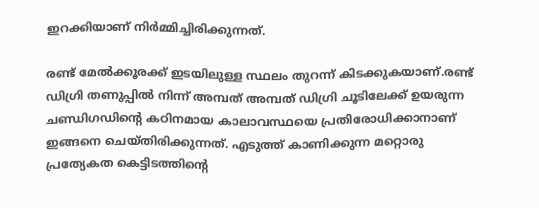ഇറക്കിയാണ് നിർമ്മിച്ചിരിക്കുന്നത്.

രണ്ട് മേൽക്കൂരക്ക് ഇടയിലുള്ള സ്ഥലം തുറന്ന് കിടക്കുകയാണ്.രണ്ട് ഡിഗ്രി തണുപ്പിൽ നിന്ന് അമ്പത് അമ്പത് ഡിഗ്രി ചൂടിലേക്ക് ഉയരുന്ന ചണ്ഡിഗഡിൻ്റെ കഠിനമായ കാലാവസ്ഥയെ പ്രതിരോധിക്കാനാണ് ഇങ്ങനെ ചെയ്തിരിക്കുന്നത്. എടുത്ത് കാണിക്കുന്ന മറ്റൊരു പ്രത്യേകത കെട്ടിടത്തിൻ്റെ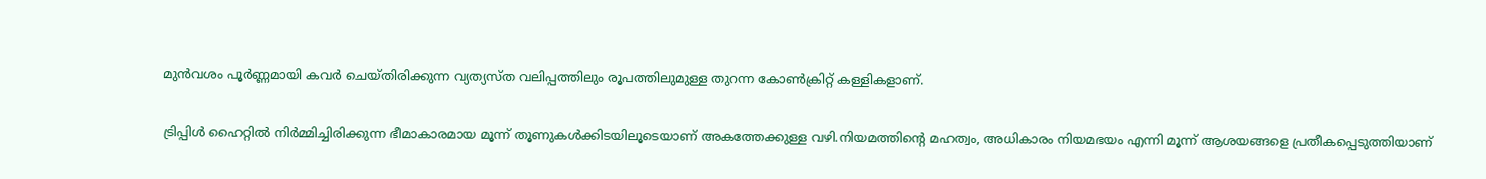മുൻവശം പൂർണ്ണമായി കവർ ചെയ്തിരിക്കുന്ന വ്യത്യസ്ത വലിപ്പത്തിലും രൂപത്തിലുമുള്ള തുറന്ന കോൺക്രിറ്റ് കള്ളികളാണ്.

ട്രിപ്പിൾ ഹൈറ്റിൽ നിർമ്മിച്ചിരിക്കുന്ന ഭീമാകാരമായ മൂന്ന് തൂണുകൾക്കിടയിലൂടെയാണ് അകത്തേക്കുള്ള വഴി.നിയമത്തിൻ്റെ മഹത്വം, അധികാരം നിയമഭയം എന്നി മൂന്ന് ആശയങ്ങളെ പ്രതീകപ്പെടുത്തിയാണ്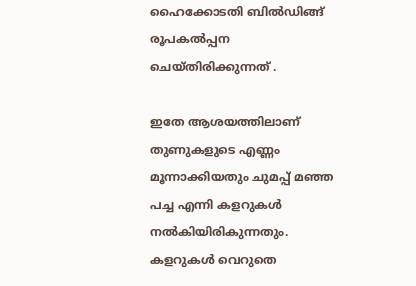ഹൈക്കോടതി ബിൽഡിങ്ങ് രൂപകൽപ്പന ചെയ്തിരിക്കുന്നത് .

ഇതേ ആശയത്തിലാണ് തുണുകളുടെ എണ്ണം മൂന്നാക്കിയതും ചുമപ്പ് മഞ്ഞ പച്ച എന്നി കളറുകൾ നൽകിയിരികുന്നതും. കളറുകൾ വെറുതെ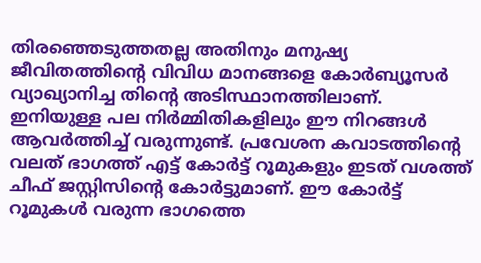തിരഞ്ഞെടുത്തതല്ല അതിനും മനുഷ്യ ജീവിതത്തിൻ്റെ വിവിധ മാനങ്ങളെ കോർബ്യൂസർ വ്യാഖ്യാനിച്ച തിൻ്റെ അടിസ്ഥാനത്തിലാണ്. ഇനിയുള്ള പല നിർമ്മിതികളിലും ഈ നിറങ്ങൾ ആവർത്തിച്ച് വരുന്നുണ്ട്. പ്രവേശന കവാടത്തിൻ്റെ വലത് ഭാഗത്ത് എട്ട് കോർട്ട് റൂമുകളും ഇടത് വശത്ത് ചീഫ് ജസ്റ്റിസിൻ്റെ കോർട്ടുമാണ്. ഈ കോർട്ട് റൂമുകൾ വരുന്ന ഭാഗത്തെ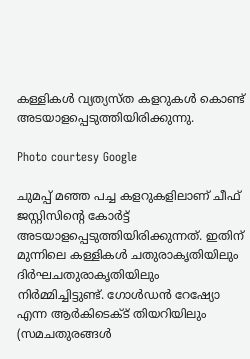കള്ളികൾ വ്യത്യസ്ത കളറുകൾ കൊണ്ട് അടയാളപ്പെടുത്തിയിരിക്കുന്നു.

Photo courtesy Google

ചുമപ്പ് മഞ്ഞ പച്ച കളറുകളിലാണ് ചീഫ് ജസ്റ്റിസിൻ്റെ കോർട്ട് അടയാളപ്പെടുത്തിയിരിക്കുന്നത്. ഇതിന് മുന്നിലെ കള്ളികൾ ചതുരാകൃതിയിലും ദിർഘചതുരാകൃതിയിലും നിർമ്മിച്ചിട്ടുണ്ട്. ഗോൾഡൻ റേഷ്യോ എന്ന ആർകിടെക്ട് തിയറിയിലും (സമചതുരങ്ങൾ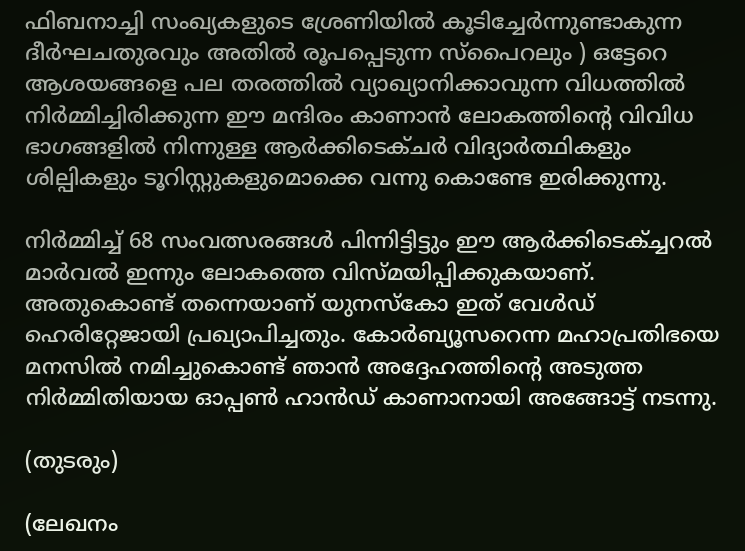ഫിബനാച്ചി സംഖ്യകളുടെ ശ്രേണിയിൽ കൂടിച്ചേർന്നുണ്ടാകുന്ന ദീർഘചതുരവും അതിൽ രൂപപ്പെടുന്ന സ്പൈറലും ) ഒട്ടേറെ ആശയങ്ങളെ പല തരത്തിൽ വ്യാഖ്യാനിക്കാവുന്ന വിധത്തിൽ നിർമ്മിച്ചിരിക്കുന്ന ഈ മന്ദിരം കാണാൻ ലോകത്തിൻ്റെ വിവിധ ഭാഗങ്ങളിൽ നിന്നുള്ള ആർക്കിടെക്ചർ വിദ്യാർത്ഥികളും ശില്പികളും ടൂറിസ്റ്റുകളുമൊക്കെ വന്നു കൊണ്ടേ ഇരിക്കുന്നു.

നിർമ്മിച്ച് 68 സംവത്സരങ്ങൾ പിന്നിട്ടിട്ടും ഈ ആർക്കിടെക്ച്ചറൽ മാർവൽ ഇന്നും ലോകത്തെ വിസ്മയിപ്പിക്കുകയാണ്. അതുകൊണ്ട് തന്നെയാണ് യുനസ്കോ ഇത് വേൾഡ് ഹെരിറ്റേജായി പ്രഖ്യാപിച്ചതും. കോർബ്യൂസറെന്ന മഹാപ്രതിഭയെ മനസിൽ നമിച്ചുകൊണ്ട് ഞാൻ അദ്ദേഹത്തിൻ്റെ അടുത്ത നിർമ്മിതിയായ ഓപ്പൺ ഹാൻഡ് കാണാനായി അങ്ങോട്ട് നടന്നു.

(തുടരും)

(ലേഖനം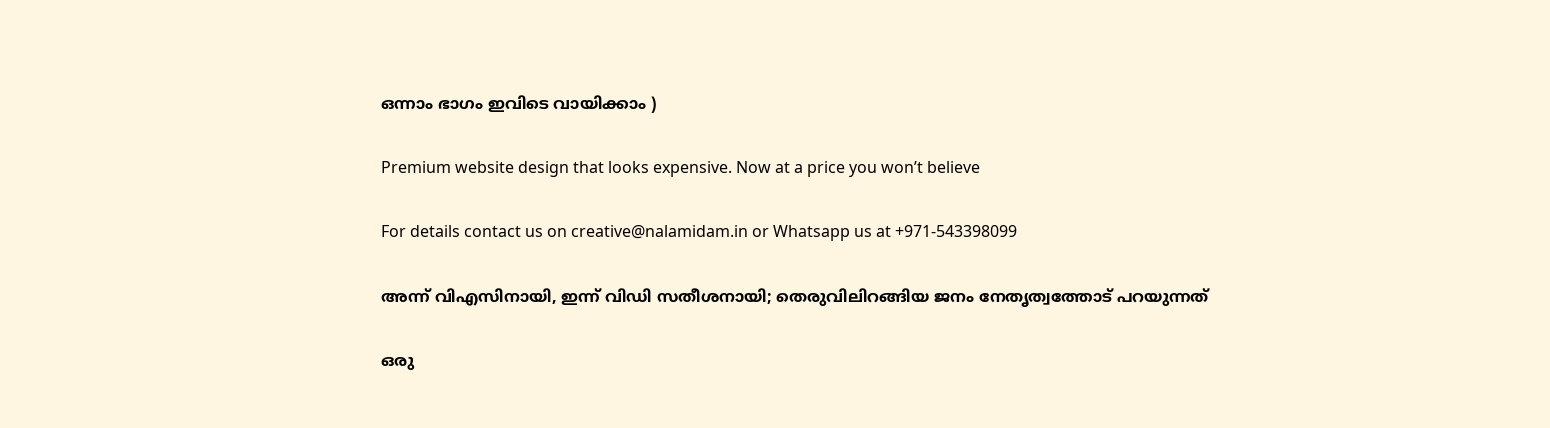ഒന്നാം ഭാഗം ഇവിടെ വായിക്കാം )

Premium website design that looks expensive. Now at a price you won’t believe

For details contact us on creative@nalamidam.in or Whatsapp us at +971-543398099

അന്ന് വിഎസിനായി, ഇന്ന് വിഡി സതീശനായി; തെരുവിലിറങ്ങിയ ജനം നേതൃത്വത്തോട് പറയുന്നത്

ഒരു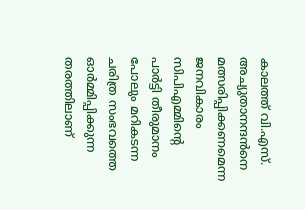കാലത്ത് വി.എസ്. അച്യുതാനന്ദൻനെ മത്സരിപ്പിക്കണമെന്ന ജനവികാരം സിപിഎമ്മിന്റെ പാർട്ടി തീരുമാനം പോലും മറികടന്ന ചരിത്ര സംഭവത്തെ ഓർമ്മിപ്പിക്കുന്ന തരത്തിലാണ്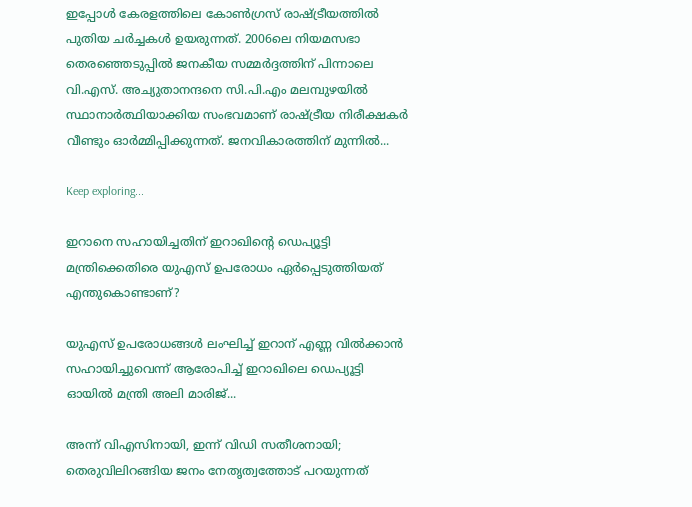ഇപ്പോൾ കേരളത്തിലെ കോൺഗ്രസ് രാഷ്ട്രീയത്തിൽ പുതിയ ചർച്ചകൾ ഉയരുന്നത്. 2006ലെ നിയമസഭാ തെരഞ്ഞെടുപ്പിൽ ജനകീയ സമ്മർദ്ദത്തിന് പിന്നാലെ വി.എസ്. അച്യുതാനന്ദനെ സി.പി.എം മലമ്പുഴയിൽ സ്ഥാനാർത്ഥിയാക്കിയ സംഭവമാണ് രാഷ്ട്രീയ നിരീക്ഷകർ വീണ്ടും ഓർമ്മിപ്പിക്കുന്നത്. ജനവികാരത്തിന് മുന്നിൽ...

Keep exploring...

ഇറാനെ സഹായിച്ചതിന് ഇറാഖിൻ്റെ ഡെപ്യൂട്ടി മന്ത്രിക്കെതിരെ യുഎസ് ഉപരോധം ഏർപ്പെടുത്തിയത് എന്തുകൊണ്ടാണ്?

യുഎസ് ഉപരോധങ്ങൾ ലംഘിച്ച് ഇറാന് എണ്ണ വിൽക്കാൻ സഹായിച്ചുവെന്ന് ആരോപിച്ച് ഇറാഖിലെ ഡെപ്യൂട്ടി ഓയിൽ മന്ത്രി അലി മാരിജ്...

അന്ന് വിഎസിനായി, ഇന്ന് വിഡി സതീശനായി; തെരുവിലിറങ്ങിയ ജനം നേതൃത്വത്തോട് പറയുന്നത്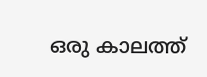ഒരു കാലത്ത്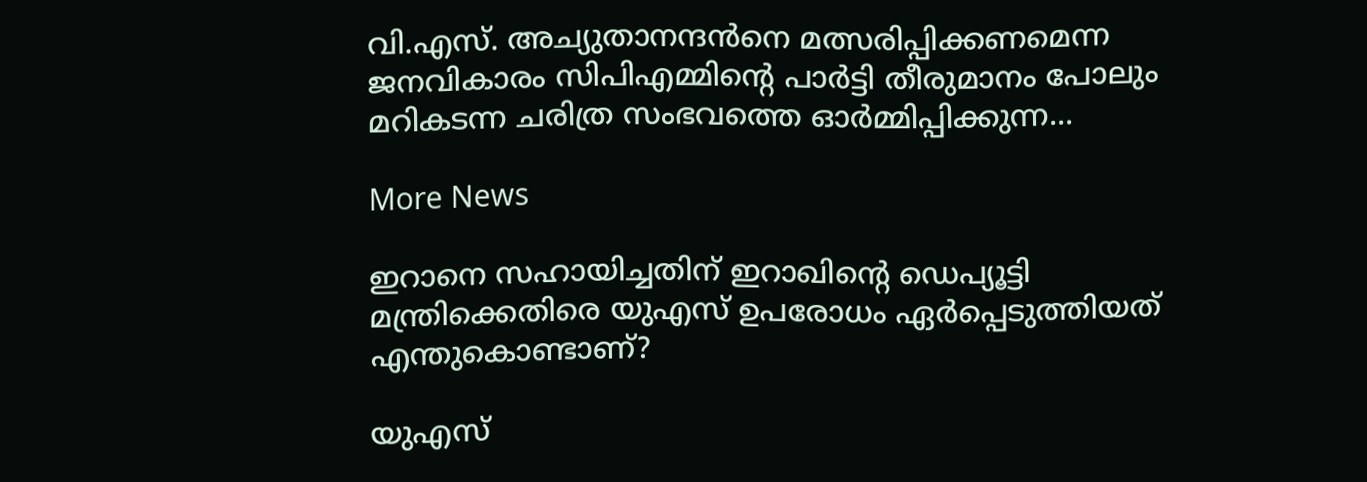വി.എസ്. അച്യുതാനന്ദൻനെ മത്സരിപ്പിക്കണമെന്ന ജനവികാരം സിപിഎമ്മിന്റെ പാർട്ടി തീരുമാനം പോലും മറികടന്ന ചരിത്ര സംഭവത്തെ ഓർമ്മിപ്പിക്കുന്ന...

More News

ഇറാനെ സഹായിച്ചതിന് ഇറാഖിൻ്റെ ഡെപ്യൂട്ടി മന്ത്രിക്കെതിരെ യുഎസ് ഉപരോധം ഏർപ്പെടുത്തിയത് എന്തുകൊണ്ടാണ്?

യുഎസ്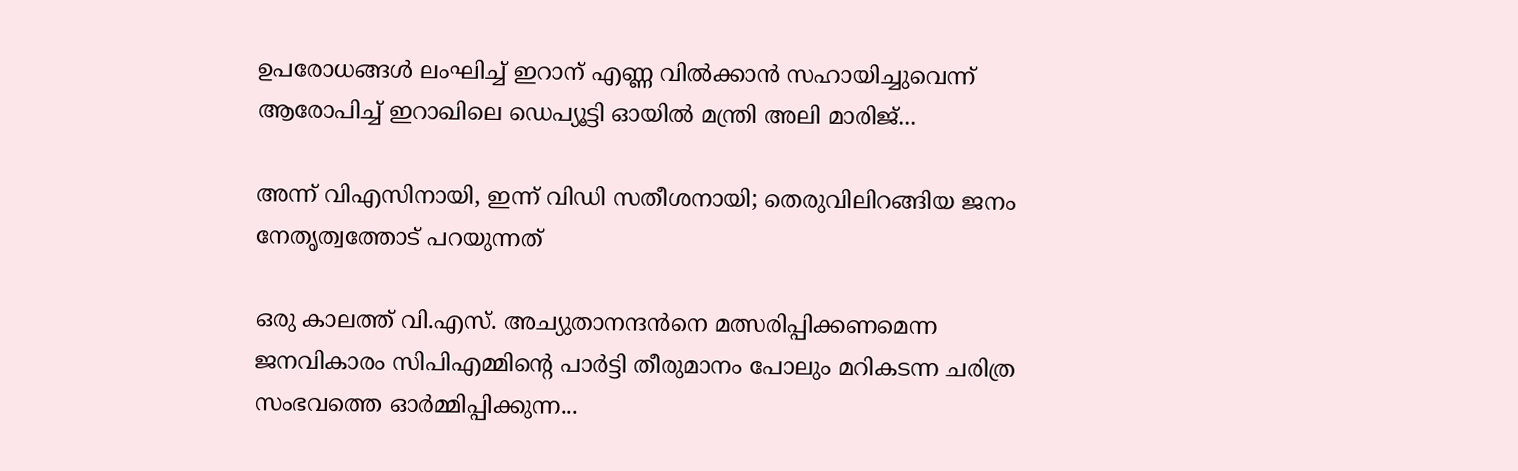ഉപരോധങ്ങൾ ലംഘിച്ച് ഇറാന് എണ്ണ വിൽക്കാൻ സഹായിച്ചുവെന്ന് ആരോപിച്ച് ഇറാഖിലെ ഡെപ്യൂട്ടി ഓയിൽ മന്ത്രി അലി മാരിജ്...

അന്ന് വിഎസിനായി, ഇന്ന് വിഡി സതീശനായി; തെരുവിലിറങ്ങിയ ജനം നേതൃത്വത്തോട് പറയുന്നത്

ഒരു കാലത്ത് വി.എസ്. അച്യുതാനന്ദൻനെ മത്സരിപ്പിക്കണമെന്ന ജനവികാരം സിപിഎമ്മിന്റെ പാർട്ടി തീരുമാനം പോലും മറികടന്ന ചരിത്ര സംഭവത്തെ ഓർമ്മിപ്പിക്കുന്ന...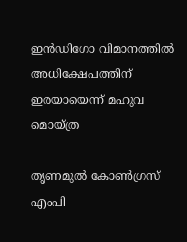ഇന്‍ഡിഗോ വിമാനത്തില്‍ അധിക്ഷേപത്തിന് ഇരയായെന്ന് മഹുവ മൊയ്ത്ര

തൃണമുല്‍ കോണ്‍ഗ്രസ് എംപി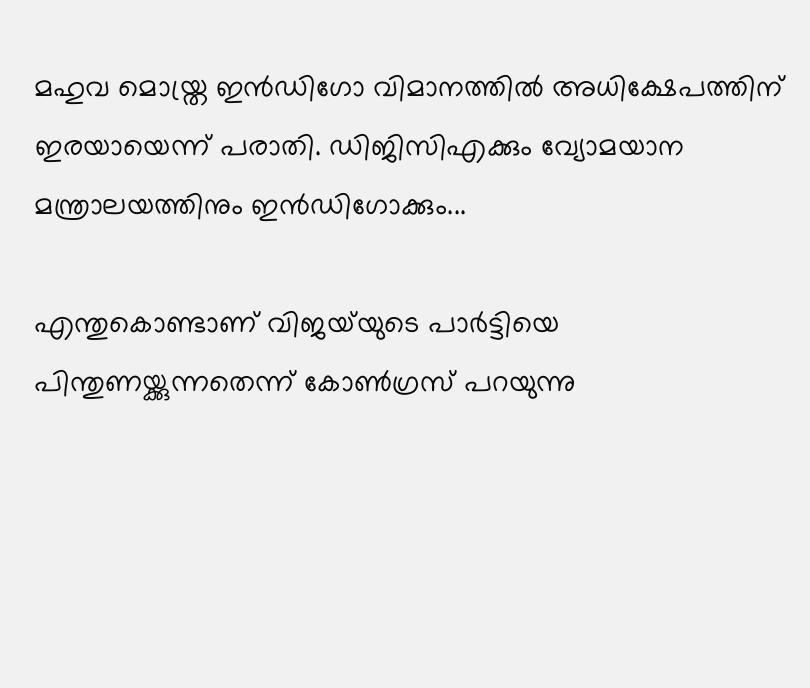മഹുവ മൊയ്ത്ര ഇന്‍ഡിഗോ വിമാനത്തില്‍ അധിക്ഷേപത്തിന് ഇരയായെന്ന് പരാതി. ഡിജിസിഎക്കും വ്യോമയാന മന്ത്രാലയത്തിനും ഇന്‍ഡിഗോക്കും...

എന്തുകൊണ്ടാണ് വിജയ്‌യുടെ പാർട്ടിയെ പിന്തുണയ്ക്കുന്നതെന്ന് കോൺഗ്രസ് പറയുന്നു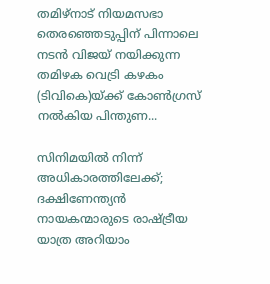തമിഴ്‌നാട് നിയമസഭാ തെരഞ്ഞെടുപ്പിന് പിന്നാലെ നടൻ വിജയ് നയിക്കുന്ന തമിഴക വെട്രി കഴകം (ടിവികെ)യ്ക്ക് കോൺഗ്രസ് നൽകിയ പിന്തുണ...

സിനിമയിൽ നിന്ന് അധികാരത്തിലേക്ക്; ദക്ഷിണേന്ത്യൻ നായകന്മാരുടെ രാഷ്ട്രീയ യാത്ര അറിയാം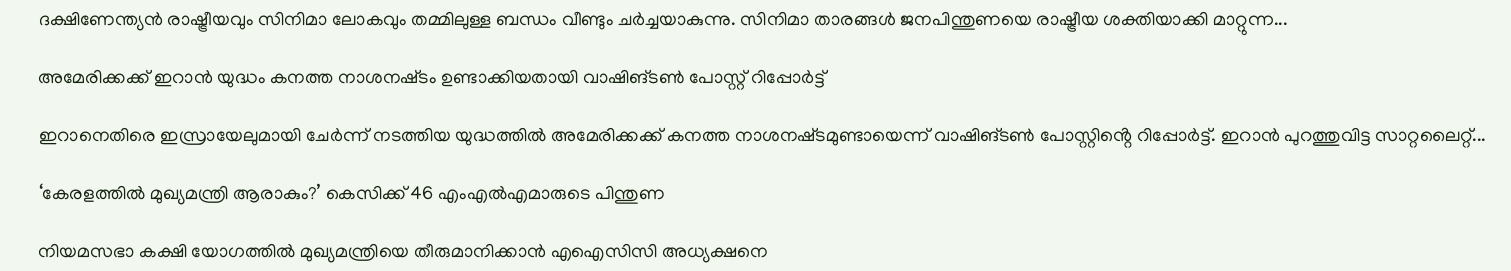ദക്ഷിണേന്ത്യൻ രാഷ്ട്രീയവും സിനിമാ ലോകവും തമ്മിലുള്ള ബന്ധം വീണ്ടും ചർച്ചയാകുന്നു. സിനിമാ താരങ്ങൾ ജനപിന്തുണയെ രാഷ്ട്രീയ ശക്തിയാക്കി മാറ്റുന്ന...

അമേരിക്കക്ക് ഇറാന്‍ യുദ്ധം കനത്ത നാശനഷ്‌ടം ഉണ്ടാക്കിയതായി വാഷിങ്ടണ്‍ പോസ്റ്റ് റിപ്പോര്‍ട്ട്

ഇറാനെതിരെ ഇസ്രായേലുമായി ചേര്‍ന്ന് നടത്തിയ യുദ്ധത്തില്‍ അമേരിക്കക്ക് കനത്ത നാശനഷ്‌ടമുണ്ടായെന്ന് വാഷിങ്ടണ്‍ പോസ്റ്റിൻ്റെ റിപ്പോര്‍ട്ട്. ഇറാന്‍ പുറത്തുവിട്ട സാറ്റലൈറ്റ്...

‘കേരളത്തിൽ മുഖ്യമന്ത്രി ആരാകും?’ കെസിക്ക് 46 എംഎൽഎമാരുടെ പിന്തുണ

നിയമസഭാ കക്ഷി യോഗത്തിൽ മുഖ്യമന്ത്രിയെ തീരുമാനിക്കാന്‍ എഐസിസി അധ്യക്ഷനെ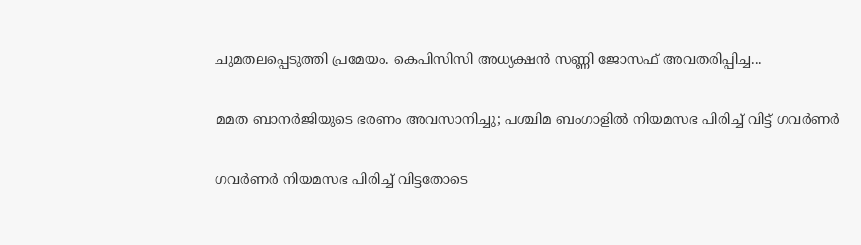ചുമതലപ്പെടുത്തി പ്രമേയം. കെപിസിസി അധ്യക്ഷന്‍ സണ്ണി ജോസഫ് അവതരിപ്പിച്ച...

മമത ബാനര്‍ജിയുടെ ഭരണം അവസാനിച്ചു; പശ്ചിമ ബംഗാളില്‍ നിയമസഭ പിരിച്ച് വിട്ട് ഗവര്‍ണര്‍

ഗവര്‍ണര്‍ നിയമസഭ പിരിച്ച് വിട്ടതോടെ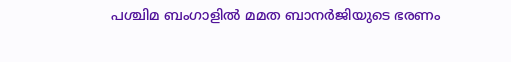പശ്ചിമ ബംഗാളില്‍ മമത ബാനര്‍ജിയുടെ ഭരണം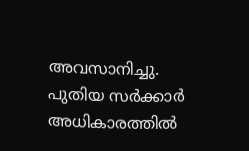അവസാനിച്ചു. പുതിയ സര്‍ക്കാര്‍ അധികാരത്തില്‍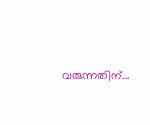വരുന്നതിന്...